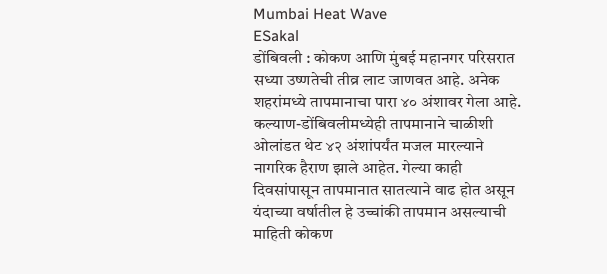Mumbai Heat Wave
ESakal
डोंबिवली : कोकण आणि मुंबई महानगर परिसरात सध्या उष्णतेची तीव्र लाट जाणवत आहे. अनेक शहरांमध्ये तापमानाचा पारा ४० अंशावर गेला आहे. कल्याण-डोंबिवलीमध्येही तापमानाने चाळीशी ओलांडत थेट ४२ अंशांपर्यंत मजल मारल्याने नागरिक हैराण झाले आहेत. गेल्या काही दिवसांपासून तापमानात सातत्याने वाढ होत असून यंदाच्या वर्षातील हे उच्चांकी तापमान असल्याची माहिती कोकण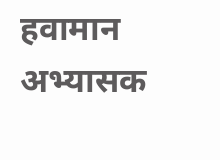हवामान अभ्यासक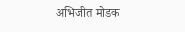अभिजीत मोडक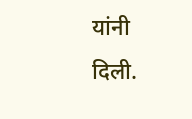यांनी दिली.